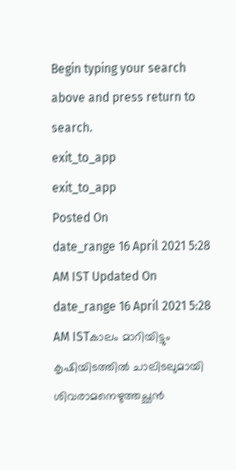Begin typing your search above and press return to search.
exit_to_app
exit_to_app
Posted On
date_range 16 April 2021 5:28 AM IST Updated On
date_range 16 April 2021 5:28 AM ISTകാലം മാറിയിട്ടും കൃഷിയിടത്തിൽ ചാലിടലുമായി ശിവരാമനെഴുത്തച്ഛൻ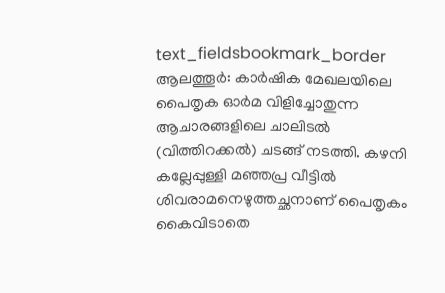text_fieldsbookmark_border
ആലത്തൂർ: കാർഷിക മേഖലയിലെ പൈതൃക ഓർമ വിളിച്ചോതുന്ന ആചാരങ്ങളിലെ ചാലിടൽ (വിത്തിറക്കൽ) ചടങ്ങ് നടത്തി. കഴനി കല്ലേപ്പുള്ളി മഞ്ഞപ്ര വീട്ടിൽ ശിവരാമനെഴുത്തച്ഛനാണ് പൈതൃകം കൈവിടാതെ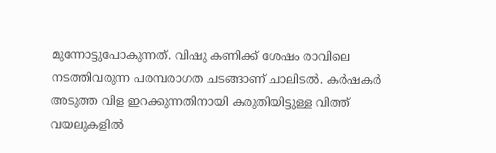മുന്നോട്ടുപോകുന്നത്. വിഷു കണിക്ക് ശേഷം രാവിലെ നടത്തിവരുന്ന പരമ്പരാഗത ചടങ്ങാണ് ചാലിടൽ. കർഷകർ അടുത്ത വിള ഇറക്കുന്നതിനായി കരുതിയിട്ടുള്ള വിത്ത് വയലുകളിൽ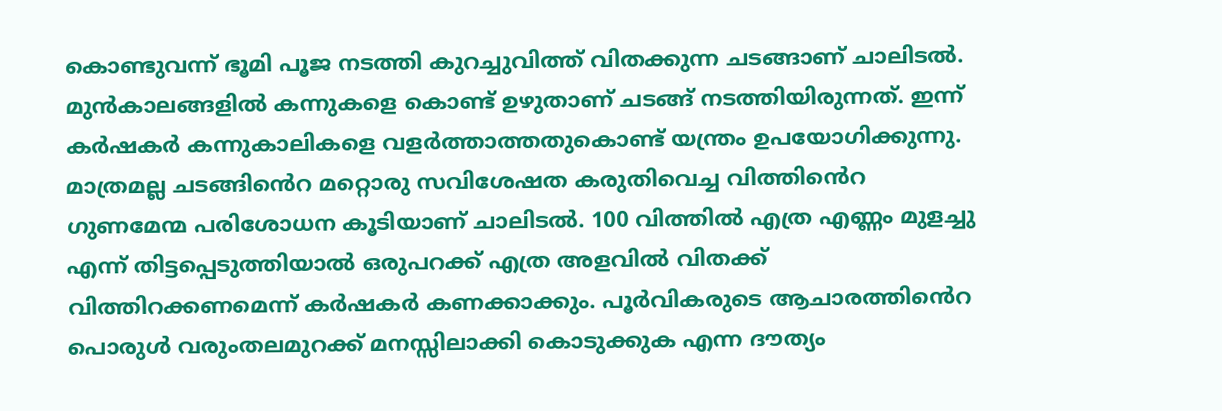കൊണ്ടുവന്ന് ഭൂമി പൂജ നടത്തി കുറച്ചുവിത്ത് വിതക്കുന്ന ചടങ്ങാണ് ചാലിടൽ. മുൻകാലങ്ങളിൽ കന്നുകളെ കൊണ്ട് ഉഴുതാണ് ചടങ്ങ് നടത്തിയിരുന്നത്. ഇന്ന് കർഷകർ കന്നുകാലികളെ വളർത്താത്തതുകൊണ്ട് യന്ത്രം ഉപയോഗിക്കുന്നു. മാത്രമല്ല ചടങ്ങിൻെറ മറ്റൊരു സവിശേഷത കരുതിവെച്ച വിത്തിൻെറ ഗുണമേന്മ പരിശോധന കൂടിയാണ് ചാലിടൽ. 100 വിത്തിൽ എത്ര എണ്ണം മുളച്ചു എന്ന് തിട്ടപ്പെടുത്തിയാൽ ഒരുപറക്ക് എത്ര അളവിൽ വിതക്ക് വിത്തിറക്കണമെന്ന് കർഷകർ കണക്കാക്കും. പൂർവികരുടെ ആചാരത്തിൻെറ പൊരുൾ വരുംതലമുറക്ക് മനസ്സിലാക്കി കൊടുക്കുക എന്ന ദൗത്യം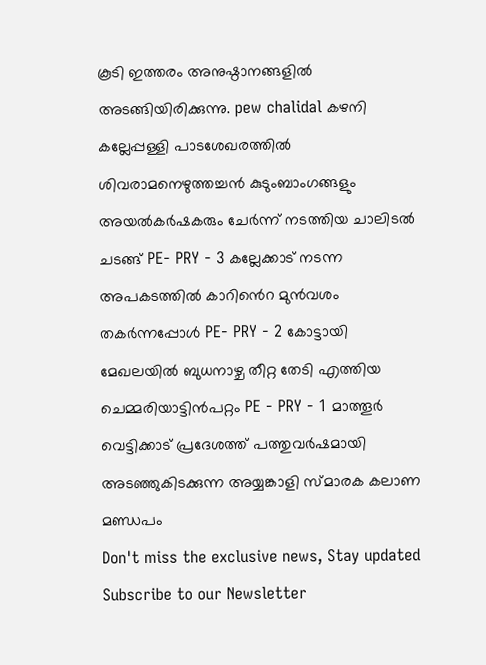കൂടി ഇത്തരം അനുഷ്ഠാനങ്ങളിൽ അടങ്ങിയിരിക്കുന്നു. pew chalidal കഴനി കല്ലേപ്പള്ളി പാടശേഖരത്തിൽ ശിവരാമനെഴുത്തച്ചൻ കുടുംബാംഗങ്ങളും അയൽകർഷകരും ചേർന്ന് നടത്തിയ ചാലിടൽ ചടങ്ങ് PE- PRY - 3 കല്ലേക്കാട് നടന്ന അപകടത്തിൽ കാറിൻെറ മുൻവശം തകർന്നപ്പോൾ PE- PRY - 2 കോട്ടായി മേഖലയിൽ ബുധനാഴ്ച തീറ്റ തേടി എത്തിയ ചെമ്മരിയാട്ടിൻപറ്റം PE - PRY - 1 മാത്തൂർ വെട്ടിക്കാട് പ്രദേശത്ത് പത്തുവർഷമായി അടഞ്ഞുകിടക്കുന്ന അയ്യങ്കാളി സ്മാരക കലാണ മണ്ഡപം
Don't miss the exclusive news, Stay updated
Subscribe to our Newsletter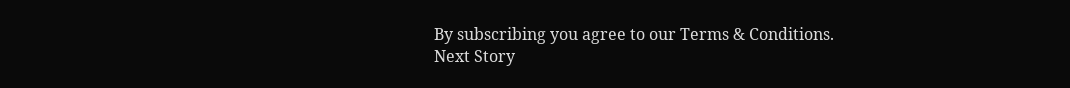By subscribing you agree to our Terms & Conditions.
Next Story